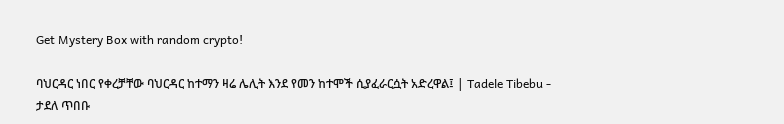Get Mystery Box with random crypto!

ባህርዳር ነበር የቀረቻቸው ባህርዳር ከተማን ዛሬ ሌሊት እንደ የመን ከተሞች ሲያፈራርሷት አድረዋል፤ | Tadele Tibebu - ታደለ ጥበቡ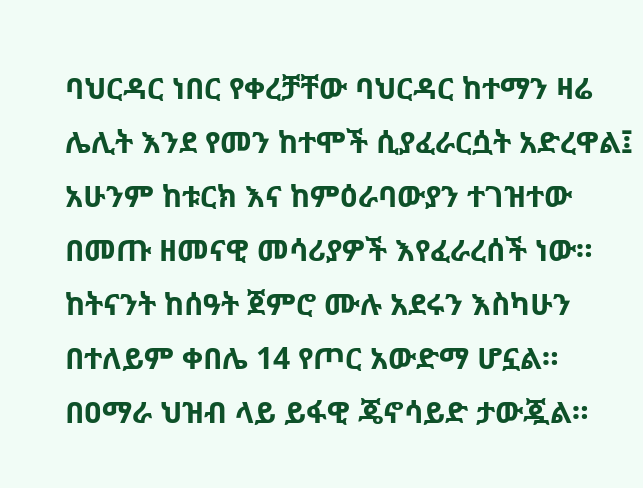ባህርዳር ነበር የቀረቻቸው ባህርዳር ከተማን ዛሬ ሌሊት እንደ የመን ከተሞች ሲያፈራርሷት አድረዋል፤ አሁንም ከቱርክ እና ከምዕራባውያን ተገዝተው በመጡ ዘመናዊ መሳሪያዎች እየፈራረሰች ነው። ከትናንት ከሰዓት ጀምሮ ሙሉ አደሩን እስካሁን በተለይም ቀበሌ 14 የጦር አውድማ ሆኗል። በዐማራ ህዝብ ላይ ይፋዊ ጄኖሳይድ ታውጇል።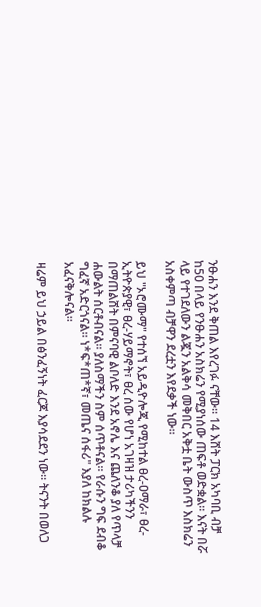ንፁሐን እንደ ቅጠል እየረገፉ ናቸው። 14 እሸት ፓርክ አካባቢ ብቻ ከ50 በላይ የንፁሐን አስክሬን የሚያነሰው ጠፍቶ ወድቋል። እናት በሯ ላይ የተገደለውን ልጇን አልቅሳ መቅበር አቅቷ ቤት ውስጥ እስክሬን አስቀምጣ ብቻዋን ደረቷን እየደቃች ነው።

ይህ "ኦሮሙማ" የተሰኘ አይዲዮሎጂ የሚከተል ፀረ-ዐማራ፣ ፀረ-ኢትዮጵያዊ፣ ፀረ-ሃይማኖት፣ ፀረ ሰው የሆነ አገዛዝ ታሪካችንን በማጠልሸት በምናባዊ ልቦለድ እንደ አኖሌ እና ጨለንቆ ያለ የጥላቻ ሐውልት ሰርቶብናል። ያለስማችን ስም ሰጥቶናል። የራሱን ግፍ ደብቆ ግፈኛ አድርጎናል። ነ*ፍ*ጠ*ኛ፣ መጤና ሰፋሪ" እያለ ከክልሉ አፈናቅሎናል።

ዛሬም ይህ ኃይል በፅንፈኝነት ፈርጆ እያሳደደን ነው። ትናንት በወለጋ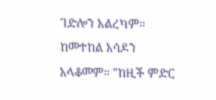ገድሎን አልረካም። ከመተከል አሳዶን አላቆመም። "ከዚች ምድር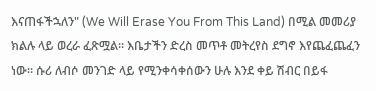እናጠፋችኋለን" (We Will Erase You From This Land) በሚል መመሪያ ክልሉ ላይ ወረራ ፈጽሟል። እቤታችን ድረስ መጥቶ መትረየስ ደግኖ እየጨፈጨፈን ነው። ሱሪ ለብሶ መንገድ ላይ የሚንቀሳቀሰውን ሁሉ እንደ ቀይ ሽብር በይፋ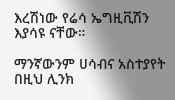እረሽነው የሬሳ ኤግዚቪሽን እያሳዩ ናቸው።

ማንኛውንም ሀሳብና አስተያየት በዚህ ሊንክ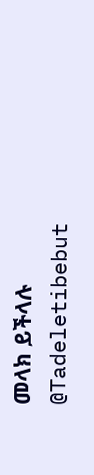መላክ ይችላሉ @Tadeletibebut